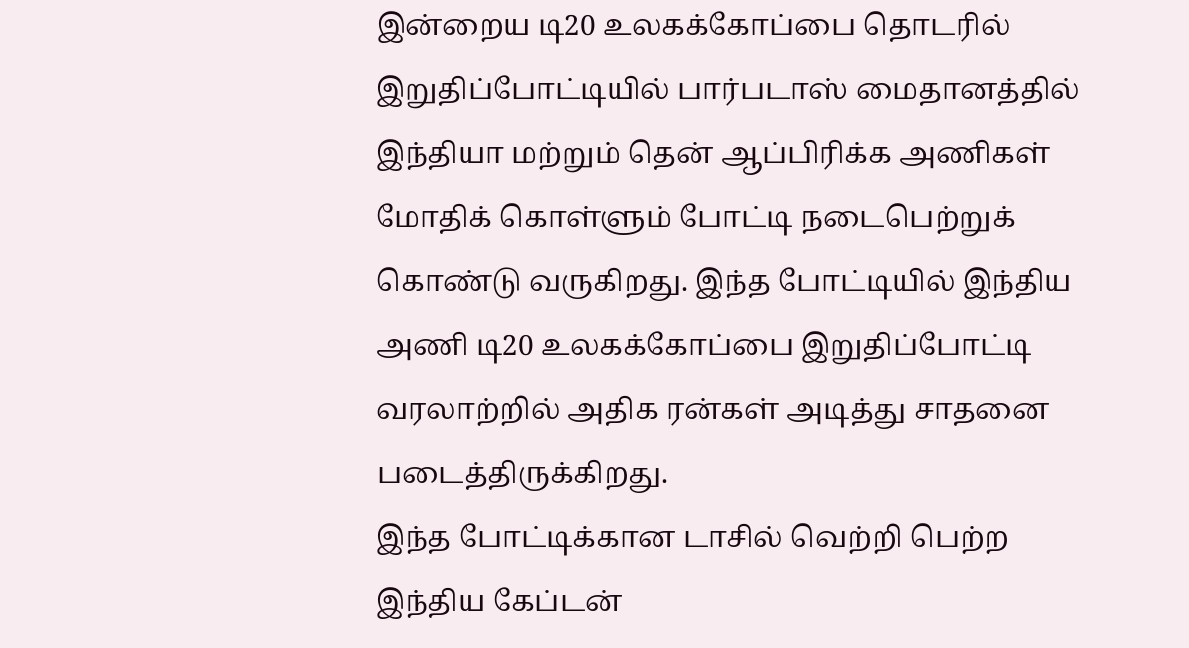இன்றைய டி20 உலகக்கோப்பை தொடரில் இறுதிப்போட்டியில் பார்படாஸ் மைதானத்தில் இந்தியா மற்றும் தென் ஆப்பிரிக்க அணிகள் மோதிக் கொள்ளும் போட்டி நடைபெற்றுக் கொண்டு வருகிறது. இந்த போட்டியில் இந்திய அணி டி20 உலகக்கோப்பை இறுதிப்போட்டி வரலாற்றில் அதிக ரன்கள் அடித்து சாதனை படைத்திருக்கிறது.
இந்த போட்டிக்கான டாசில் வெற்றி பெற்ற இந்திய கேப்டன்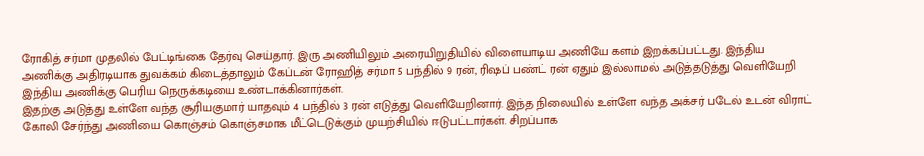ரோகித் சர்மா முதலில் பேட்டிங்கை தேர்வு செய்தார். இரு அணியிலும் அரையிறுதியில் விளையாடிய அணியே களம் இறக்கப்பட்டது. இந்திய அணிக்கு அதிரடியாக துவக்கம் கிடைத்தாலும் கேப்டன் ரோஹித் சர்மா 5 பந்தில் 9 ரன், ரிஷப் பண்ட் ரன் ஏதும் இல்லாமல் அடுத்தடுத்து வெளியேறி இந்திய அணிக்கு பெரிய நெருக்கடியை உண்டாக்கினார்கள்.
இதற்கு அடுத்து உள்ளே வந்த சூரியகுமார் யாதவும் 4 பந்தில் 3 ரன் எடுத்து வெளியேறினார். இந்த நிலையில் உள்ளே வந்த அக்சர் படேல் உடன் விராட் கோலி சேர்ந்து அணியை கொஞ்சம் கொஞ்சமாக மீட்டெடுக்கும் முயற்சியில் ஈடுபட்டார்கள். சிறப்பாக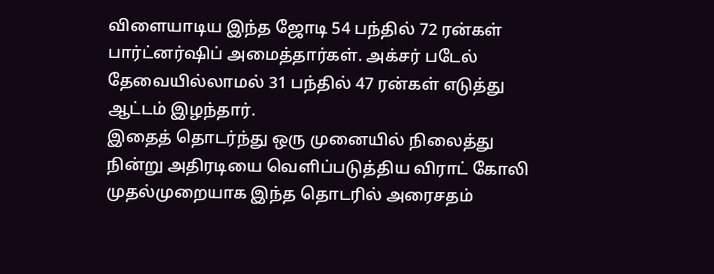விளையாடிய இந்த ஜோடி 54 பந்தில் 72 ரன்கள் பார்ட்னர்ஷிப் அமைத்தார்கள். அக்சர் படேல் தேவையில்லாமல் 31 பந்தில் 47 ரன்கள் எடுத்து ஆட்டம் இழந்தார்.
இதைத் தொடர்ந்து ஒரு முனையில் நிலைத்து நின்று அதிரடியை வெளிப்படுத்திய விராட் கோலி முதல்முறையாக இந்த தொடரில் அரைசதம்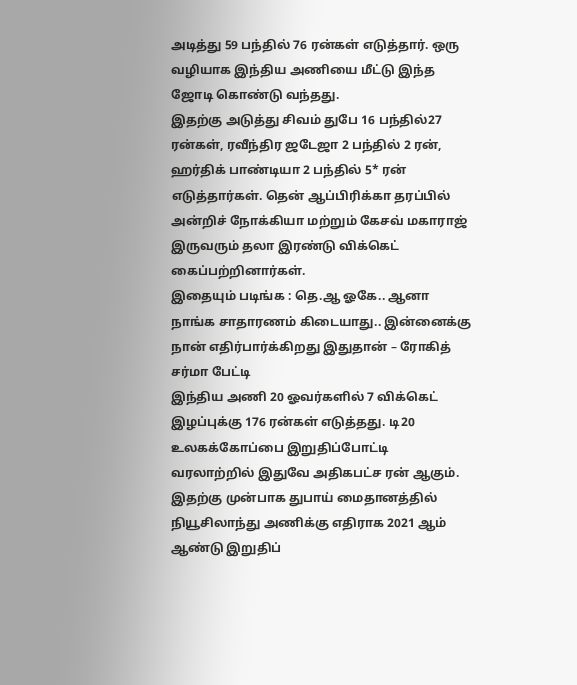அடித்து 59 பந்தில் 76 ரன்கள் எடுத்தார். ஒரு வழியாக இந்திய அணியை மீட்டு இந்த ஜோடி கொண்டு வந்தது.
இதற்கு அடுத்து சிவம் துபே 16 பந்தில்27 ரன்கள், ரவீந்திர ஜடேஜா 2 பந்தில் 2 ரன், ஹர்திக் பாண்டியா 2 பந்தில் 5* ரன் எடுத்தார்கள். தென் ஆப்பிரிக்கா தரப்பில் அன்றிச் நோக்கியா மற்றும் கேசவ் மகாராஜ் இருவரும் தலா இரண்டு விக்கெட் கைப்பற்றினார்கள்.
இதையும் படிங்க : தெ.ஆ ஓகே.. ஆனா நாங்க சாதாரணம் கிடையாது.. இன்னைக்கு நான் எதிர்பார்க்கிறது இதுதான் – ரோகித் சர்மா பேட்டி
இந்திய அணி 20 ஓவர்களில் 7 விக்கெட் இழப்புக்கு 176 ரன்கள் எடுத்தது. டி20 உலகக்கோப்பை இறுதிப்போட்டி வரலாற்றில் இதுவே அதிகபட்ச ரன் ஆகும். இதற்கு முன்பாக துபாய் மைதானத்தில் நியூசிலாந்து அணிக்கு எதிராக 2021 ஆம் ஆண்டு இறுதிப்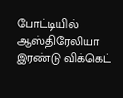போட்டியில் ஆஸ்திரேலியா இரண்டு விக்கெட்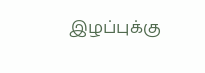இழப்புக்கு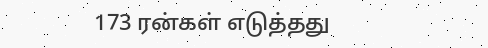173 ரன்கள் எடுத்தது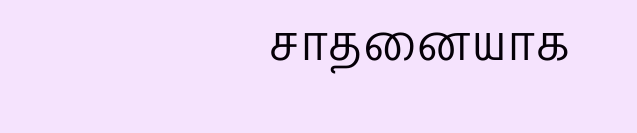சாதனையாக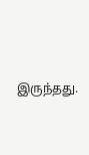இருந்தது.